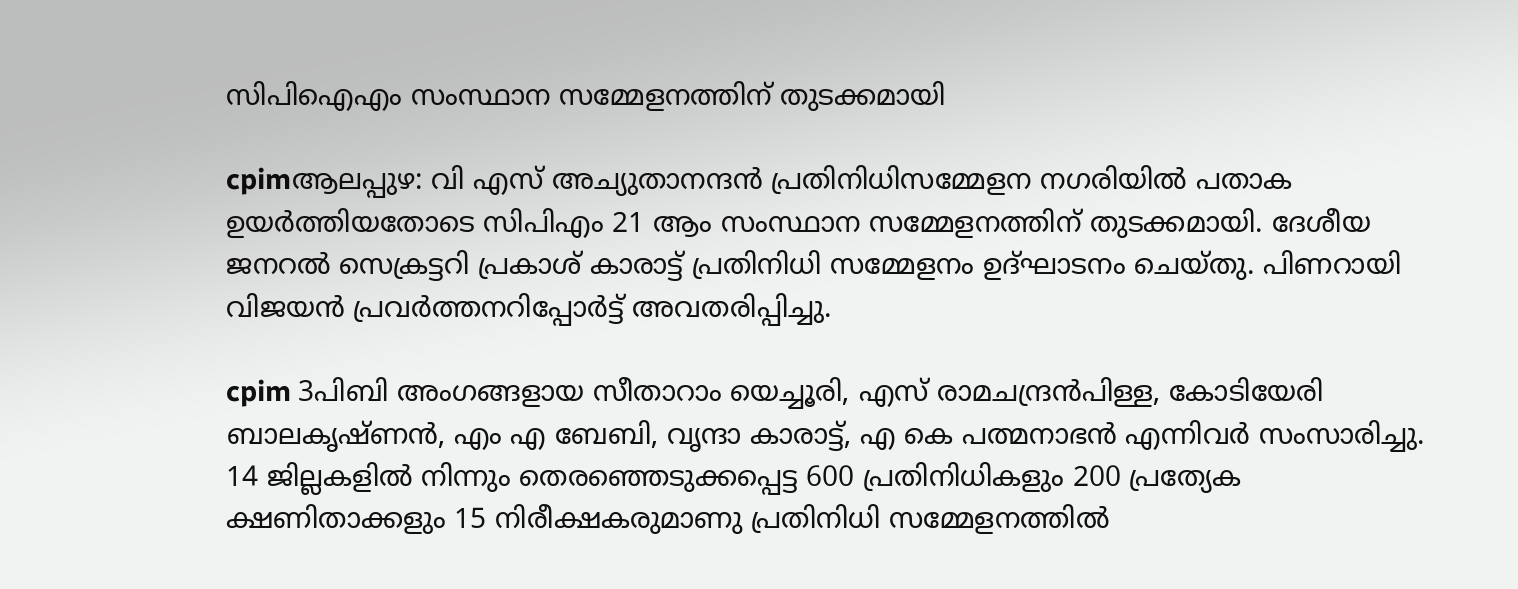സിപിഐഎം സംസ്ഥാന സമ്മേളനത്തിന്‌ തുടക്കമായി

cpimആലപ്പുഴ: വി എസ് അച്യുതാനന്ദന്‍ പ്രതിനിധിസമ്മേളന നഗരിയില്‍ പതാക ഉയര്‍ത്തിയതോടെ സിപിഎം 21 ആം സംസ്ഥാന സമ്മേളനത്തിന് തുടക്കമായി. ദേശീയ ജനറല്‍ സെക്രട്ടറി പ്രകാശ് കാരാട്ട് പ്രതിനിധി സമ്മേളനം ഉദ്ഘാടനം ചെയ്തു. പിണറായി വിജയന്‍ പ്രവര്‍ത്തനറിപ്പോര്‍ട്ട് അവതരിപ്പിച്ചു.

cpim 3പിബി അംഗങ്ങളായ സീതാറാം യെച്ചൂരി, എസ് രാമചന്ദ്രന്‍പിള്ള, കോടിയേരി ബാലകൃഷ്ണന്‍, എം എ ബേബി, വൃന്ദാ കാരാട്ട്, എ കെ പത്മനാഭന്‍ എന്നിവര്‍ സംസാരിച്ചു. 14 ജില്ലകളില്‍ നിന്നും തെരഞ്ഞെടുക്കപ്പെട്ട 600 പ്രതിനിധികളും 200 പ്രത്യേക ക്ഷണിതാക്കളും 15 നിരീക്ഷകരുമാണു പ്രതിനിധി സമ്മേളനത്തില്‍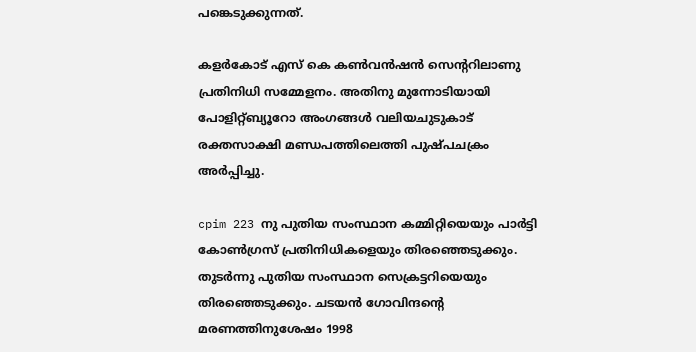പങ്കെടുക്കുന്നത്.

കളര്‍കോട് എസ് കെ കണ്‍വന്‍ഷന്‍ സെന്ററിലാണു പ്രതിനിധി സമ്മേളനം. അതിനു മുന്നോടിയായി പോളിറ്റ്ബ്യൂറോ അംഗങ്ങള്‍ വലിയചുടുകാട് രക്തസാക്ഷി മണ്ഡപത്തിലെത്തി പുഷ്പചക്രം അര്‍പ്പിച്ചു.

cpim 223 നു പുതിയ സംസ്ഥാന കമ്മിറ്റിയെയും പാര്‍ട്ടി കോണ്‍ഗ്രസ് പ്രതിനിധികളെയും തിരഞ്ഞെടുക്കും. തുടര്‍ന്നു പുതിയ സംസ്ഥാന സെക്രട്ടറിയെയും തിരഞ്ഞെടുക്കും. ചടയന്‍ ഗോവിന്ദന്റെ മരണത്തിനുശേഷം 1998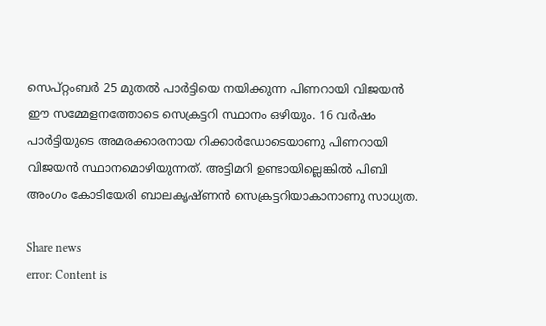സെപ്റ്റംബര്‍ 25 മുതല്‍ പാര്‍ട്ടിയെ നയിക്കുന്ന പിണറായി വിജയന്‍ ഈ സമ്മേളനത്തോടെ സെക്രട്ടറി സ്ഥാനം ഒഴിയും. 16 വര്‍ഷം പാര്‍ട്ടിയുടെ അമരക്കാരനായ റിക്കാര്‍ഡോടെയാണു പിണറായി വിജയന്‍ സ്ഥാനമൊഴിയുന്നത്. അട്ടിമറി ഉണ്ടായില്ലെങ്കില്‍ പിബി അംഗം കോടിയേരി ബാലകൃഷ്ണന്‍ സെക്രട്ടറിയാകാനാണു സാധ്യത.

Share news
error: Content is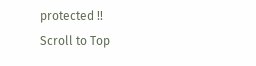protected !!
Scroll to Top